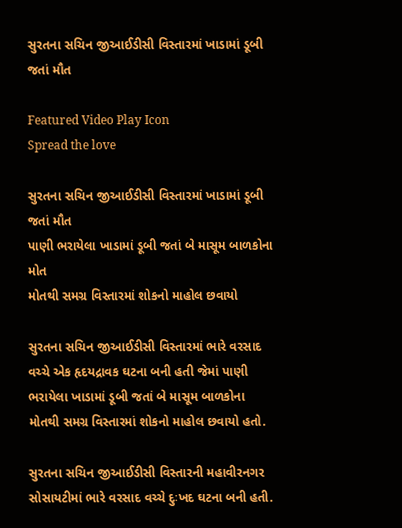સુરતના સચિન જીઆઈડીસી વિસ્તારમાં ખાડામાં ડૂબી જતાં મૌત

Featured Video Play Icon
Spread the love

સુરતના સચિન જીઆઈડીસી વિસ્તારમાં ખાડામાં ડૂબી જતાં મૌત
પાણી ભરાયેલા ખાડામાં ડૂબી જતાં બે માસૂમ બાળકોના મોત
મોતથી સમગ્ર વિસ્તારમાં શોકનો માહોલ છવાયો

સુરતના સચિન જીઆઈડીસી વિસ્તારમાં ભારે વરસાદ વચ્ચે એક હૃદયદ્રાવક ઘટના બની હતી જેમાં પાણી ભરાયેલા ખાડામાં ડૂબી જતાં બે માસૂમ બાળકોના મોતથી સમગ્ર વિસ્તારમાં શોકનો માહોલ છવાયો હતો.

સુરતના સચિન જીઆઈડીસી વિસ્તારની મહાવીરનગર સોસાયટીમાં ભારે વરસાદ વચ્ચે દુઃખદ ઘટના બની હતી.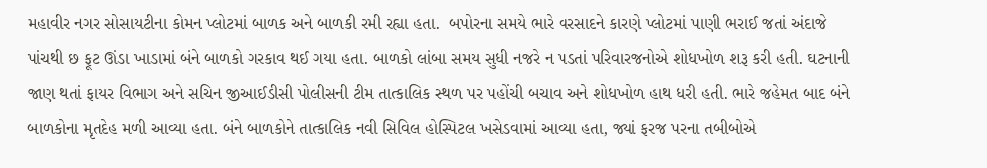મહાવીર નગર સોસાયટીના કોમન પ્લોટમાં બાળક અને બાળકી રમી રહ્યા હતા.  બપોરના સમયે ભારે વરસાદને કારણે પ્લોટમાં પાણી ભરાઈ જતાં અંદાજે પાંચથી છ ફૂટ ઊંડા ખાડામાં બંને બાળકો ગરકાવ થઈ ગયા હતા. બાળકો લાંબા સમય સુધી નજરે ન પડતાં પરિવારજનોએ શોધખોળ શરૂ કરી હતી. ઘટનાની જાણ થતાં ફાયર વિભાગ અને સચિન જીઆઈડીસી પોલીસની ટીમ તાત્કાલિક સ્થળ પર પહોંચી બચાવ અને શોધખોળ હાથ ધરી હતી. ભારે જહેમત બાદ બંને બાળકોના મૃતદેહ મળી આવ્યા હતા. બંને બાળકોને તાત્કાલિક નવી સિવિલ હોસ્પિટલ ખસેડવામાં આવ્યા હતા, જ્યાં ફરજ પરના તબીબોએ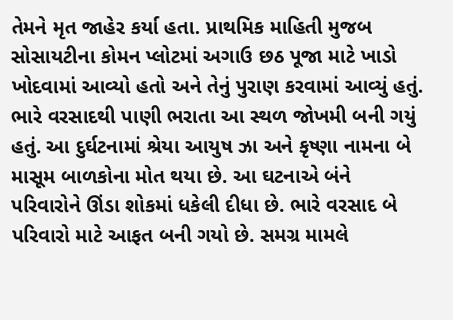તેમને મૃત જાહેર કર્યા હતા. પ્રાથમિક માહિતી મુજબ સોસાયટીના કોમન પ્લોટમાં અગાઉ છઠ પૂજા માટે ખાડો ખોદવામાં આવ્યો હતો અને તેનું પુરાણ કરવામાં આવ્યું હતું. ભારે વરસાદથી પાણી ભરાતા આ સ્થળ જોખમી બની ગયું હતું. આ દુર્ઘટનામાં શ્રેયા આયુષ ઝા અને કૃષ્ણા નામના બે માસૂમ બાળકોના મોત થયા છે. આ ઘટનાએ બંને પરિવારોને ઊંડા શોકમાં ધકેલી દીધા છે. ભારે વરસાદ બે પરિવારો માટે આફત બની ગયો છે. સમગ્ર મામલે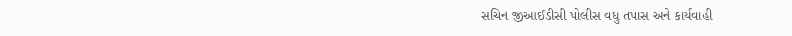સચિન જીઆઈડીસી પોલીસ વધુ તપાસ અને કાર્યવાહી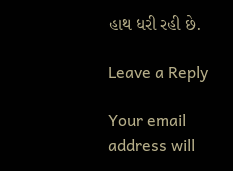હાથ ધરી રહી છે.

Leave a Reply

Your email address will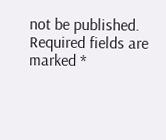not be published. Required fields are marked *